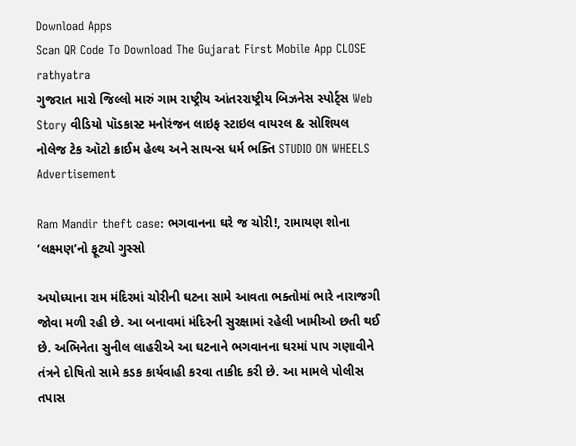Download Apps
Scan QR Code To Download The Gujarat First Mobile App CLOSE
rathyatra
ગુજરાત મારો જિલ્લો મારું ગામ રાષ્ટ્રીય આંતરરાષ્ટ્રીય બિઝનેસ સ્પોર્ટ્સ Web Story વીડિયો પૉડકાસ્ટ મનોરંજન લાઇફ સ્ટાઇલ વાયરલ & સોશિયલ નોલેજ ટેક ઑટો ક્રાઈમ હેલ્થ અને સાયન્સ ધર્મ ભક્તિ STUDIO ON WHEELS
Advertisement

Ram Mandir theft case: ભગવાનના ઘરે જ ચોરી!, રામાયણ શોના ‘લક્ષ્મણ’નો ફૂટ્યો ગુસ્સો

અયોધ્યાના રામ મંદિરમાં ચોરીની ઘટના સામે આવતા ભક્તોમાં ભારે નારાજગી જોવા મળી રહી છે. આ બનાવમાં મંદિરની સુરક્ષામાં રહેલી ખામીઓ છતી થઈ છે. અભિનેતા સુનીલ લાહરીએ આ ઘટનાને ભગવાનના ઘરમાં પાપ ગણાવીને તંત્રને દોષિતો સામે કડક કાર્યવાહી કરવા તાકીદ કરી છે. આ મામલે પોલીસ તપાસ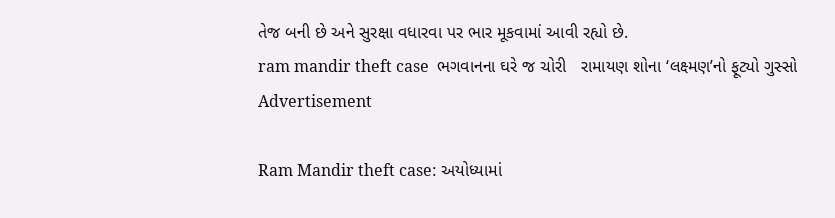તેજ બની છે અને સુરક્ષા વધારવા પર ભાર મૂકવામાં આવી રહ્યો છે.
ram mandir theft case  ભગવાનના ઘરે જ ચોરી   રામાયણ શોના ‘લક્ષ્મણ’નો ફૂટ્યો ગુસ્સો
Advertisement

Ram Mandir theft case: અયોધ્યામાં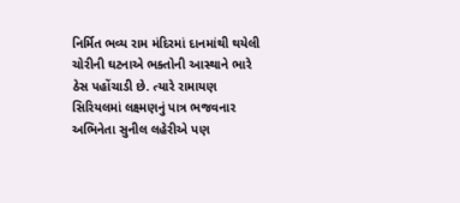નિર્મિત ભવ્ય રામ મંદિરમાં દાનમાંથી થયેલી ચોરીની ઘટનાએ ભક્તોની આસ્થાને ભારે ઠેસ પહોંચાડી છે. ત્યારે રામાયણ સિરિયલમાં લક્ષ્મણનું પાત્ર ભજવનાર અભિનેતા સુનીલ લહેરીએ પણ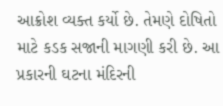આક્રોશ વ્યક્ત કર્યો છે. તેમણે દોષિતો માટે કડક સજાની માગણી કરી છે. આ પ્રકારની ઘટના મંદિરની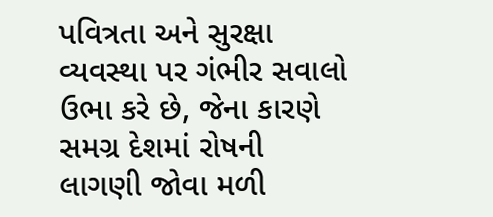પવિત્રતા અને સુરક્ષા વ્યવસ્થા પર ગંભીર સવાલો ઉભા કરે છે, જેના કારણે સમગ્ર દેશમાં રોષની લાગણી જોવા મળી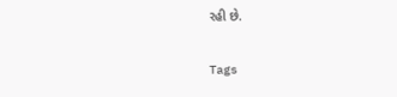રહી છે.

Tags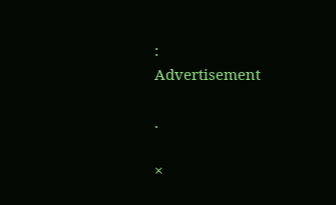:
Advertisement

.

×